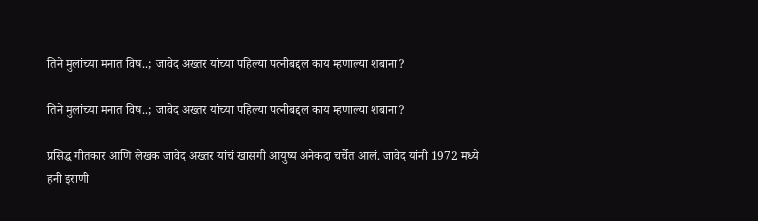तिने मुलांच्या मनात विष..; जावेद अख्तर यांच्या पहिल्या पत्नीबद्दल काय म्हणाल्या शबाना?

तिने मुलांच्या मनात विष..; जावेद अख्तर यांच्या पहिल्या पत्नीबद्दल काय म्हणाल्या शबाना?

प्रसिद्ध गीतकार आणि लेखक जावेद अख्तर यांचं खासगी आयुष्य अनेकदा चर्चेत आलं. जावेद यांनी 1972 मध्ये हनी इराणी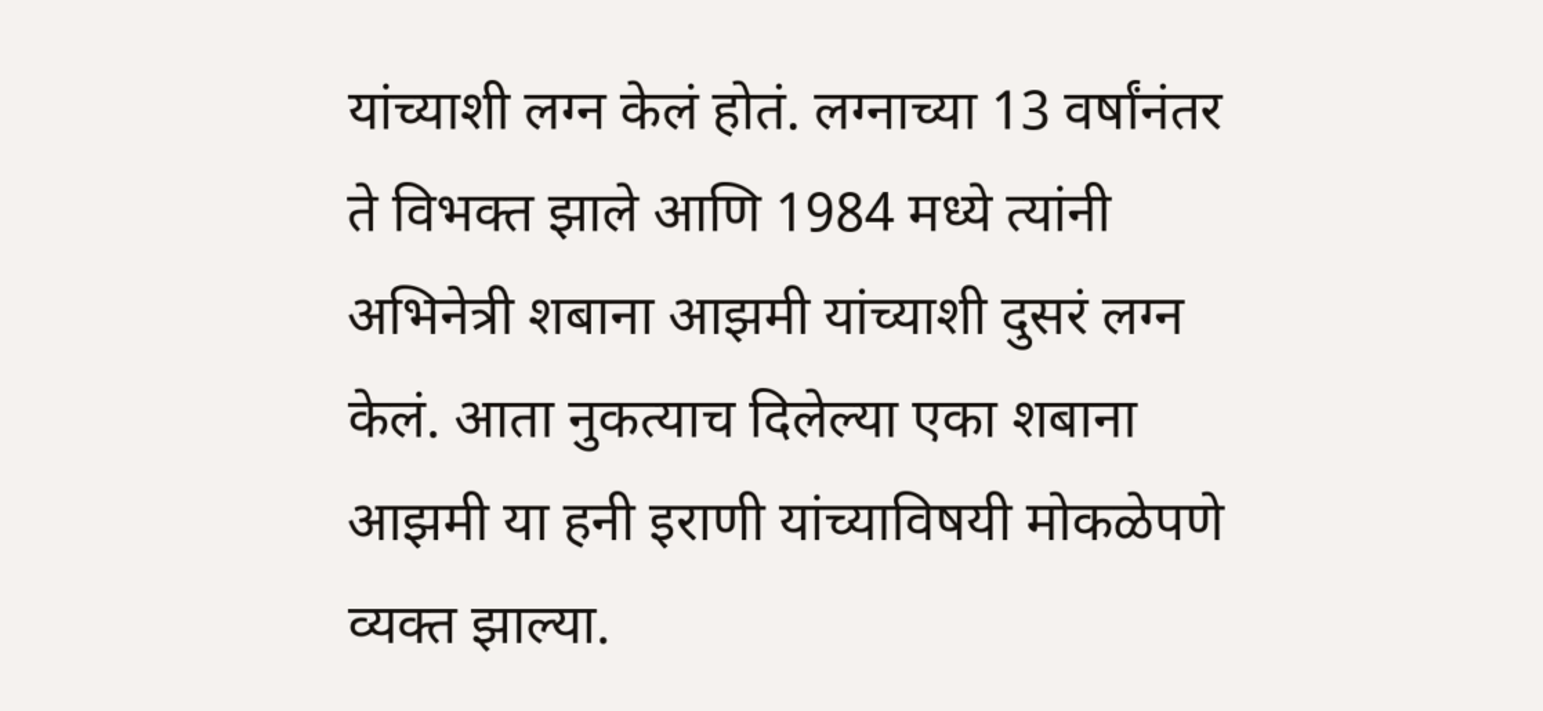यांच्याशी लग्न केलं होतं. लग्नाच्या 13 वर्षांनंतर ते विभक्त झाले आणि 1984 मध्ये त्यांनी अभिनेत्री शबाना आझमी यांच्याशी दुसरं लग्न केलं. आता नुकत्याच दिलेल्या एका शबाना आझमी या हनी इराणी यांच्याविषयी मोकळेपणे व्यक्त झाल्या.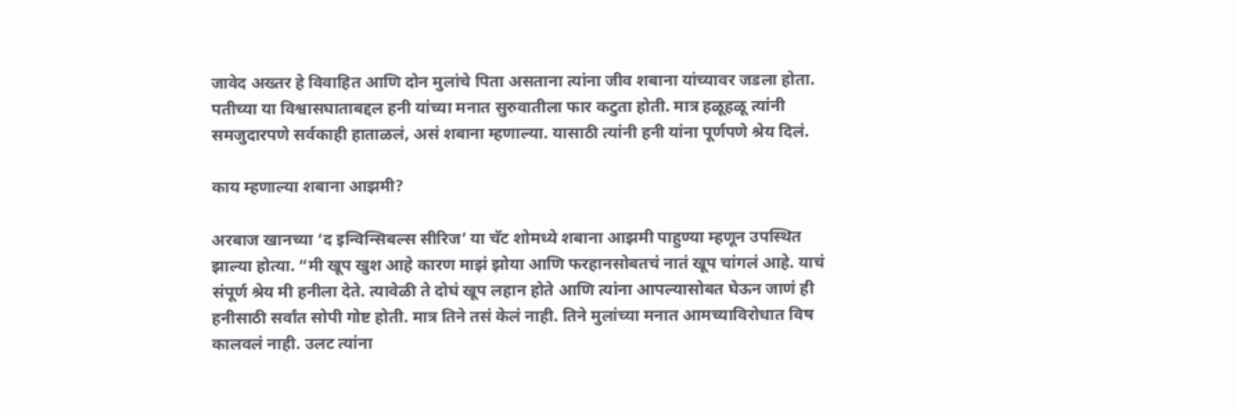जावेद अख्तर हे विवाहित आणि दोन मुलांचे पिता असताना त्यांना जीव शबाना यांच्यावर जडला होता. पतीच्या या विश्वासघाताबद्दल हनी यांच्या मनात सुरुवातीला फार कटुता होती. मात्र हळूहळू त्यांनी समजुदारपणे सर्वकाही हाताळलं, असं शबाना म्हणाल्या. यासाठी त्यांनी हनी यांना पूर्णपणे श्रेय दिलं.

काय म्हणाल्या शबाना आझमी?

अरबाज खानच्या ‘द इन्विन्सिबल्स सीरिज’ या चॅट शोमध्ये शबाना आझमी पाहुण्या म्हणून उपस्थित झाल्या होत्या. “मी खूप खुश आहे कारण माझं झोया आणि फरहानसोबतचं नातं खूप चांगलं आहे. याचं संपूर्ण श्रेय मी हनीला देते. त्यावेळी ते दोघं खूप लहान होते आणि त्यांना आपल्यासोबत घेऊन जाणं ही हनीसाठी सर्वांत सोपी गोष्ट होती. मात्र तिने तसं केलं नाही. तिने मुलांच्या मनात आमच्याविरोधात विष कालवलं नाही. उलट त्यांना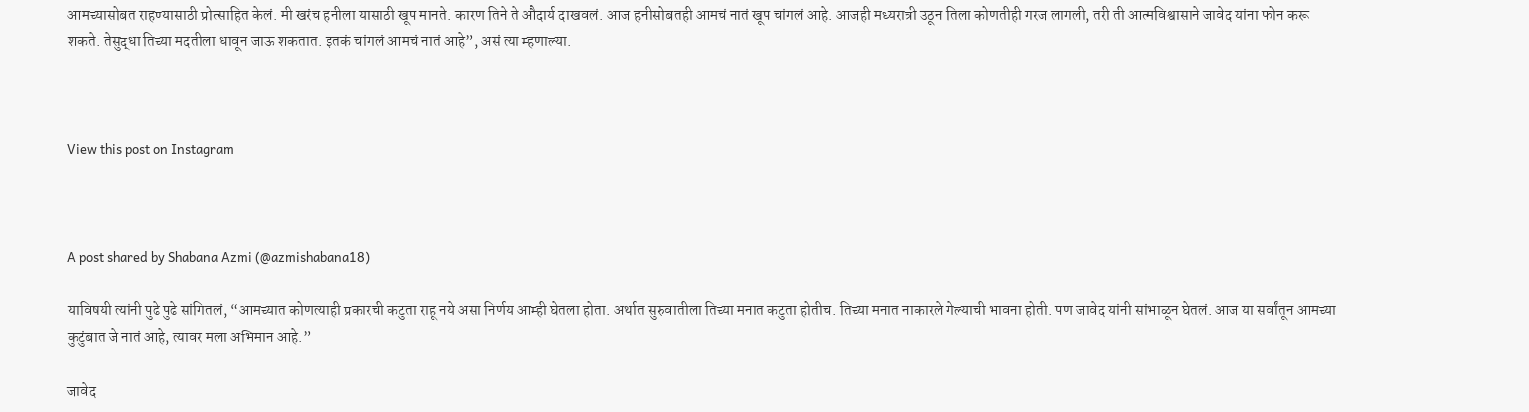आमच्यासोबत राहण्यासाठी प्रोत्साहित केलं. मी खरंच हनीला यासाठी खूप मानते. कारण तिने ते औदार्य दाखवलं. आज हनीसोबतही आमचं नातं खूप चांगलं आहे. आजही मध्यरात्री उठून तिला कोणतीही गरज लागली, तरी ती आत्मविश्वासाने जावेद यांना फोन करू शकते. तेसुद्धा तिच्या मदतीला धावून जाऊ शकतात. इतकं चांगलं आमचं नातं आहे”, असं त्या म्हणाल्या.



View this post on Instagram



A post shared by Shabana Azmi (@azmishabana18)

याविषयी त्यांनी पुढे पुढे सांगितलं, “आमच्यात कोणत्याही प्रकारची कटुता राहू नये असा निर्णय आम्ही घेतला होता. अर्थात सुरुवातीला तिच्या मनात कटुता होतीच. तिच्या मनात नाकारले गेल्याची भावना होती. पण जावेद यांनी सांभाळून घेतलं. आज या सर्वांतून आमच्या कुटुंबात जे नातं आहे, त्यावर मला अभिमान आहे.”

जावेद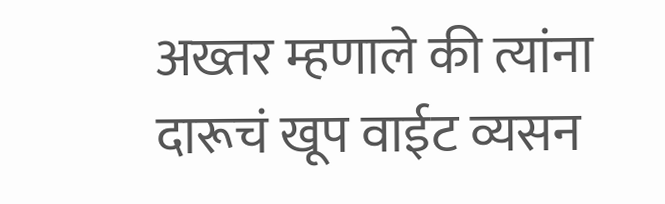अख्तर म्हणाले की त्यांना दारूचं खूप वाईट व्यसन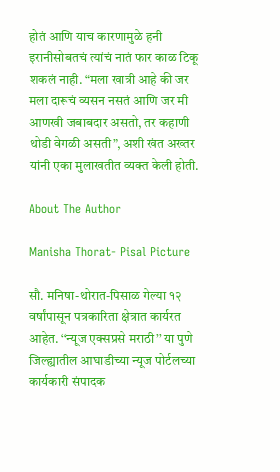होतं आणि याच कारणामुळे हनी इरानीसोबतचं त्यांचं नातं फार काळ टिकू शकलं नाही. “मला खात्री आहे की जर मला दारूचं व्यसन नसतं आणि जर मी आणखी जबाबदार असतो, तर कहाणी थोडी वेगळी असती”, अशी खंत अख्तर यांनी एका मुलाखतीत व्यक्त केली होती.

About The Author

Manisha Thorat- Pisal Picture

सौ. मनिषा-थोरात-पिसाळ गेल्या १२ वर्षांपासून पत्रकारिता क्षेत्रात कार्यरत आहेत. ‘‘न्यूज एक्सप्रसे मराठी’’ या पुणे जिल्ह्यातील आघाडीच्या न्यूज पोर्टलच्या कार्यकारी संपादक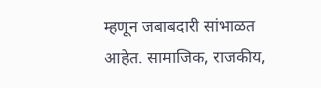म्हणून जबाबदारी सांभाळत आहेत. सामाजिक, राजकीय,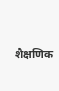शैक्षणिक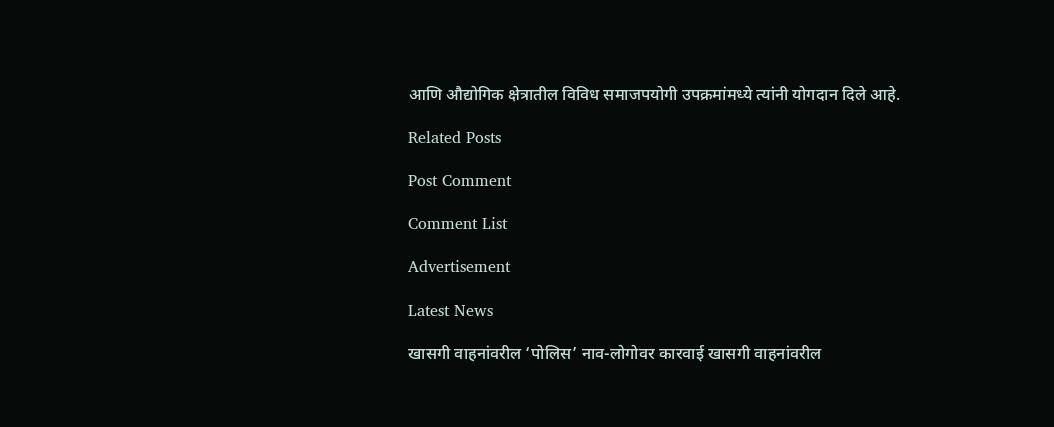आणि औद्योगिक क्षेत्रातील विविध समाजपयोगी उपक्रमांमध्ये त्यांनी योगदान दिले आहे.

Related Posts

Post Comment

Comment List

Advertisement

Latest News

खासगी वाहनांवरील ‘पोलिस’ नाव-लोगोवर कारवाई खासगी वाहनांवरील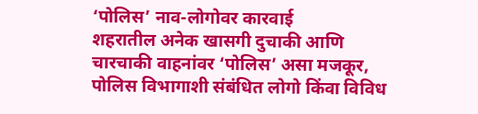‘पोलिस’ नाव-लोगोवर कारवाई
शहरातील अनेक खासगी दुचाकी आणि चारचाकी वाहनांवर ‘पोलिस’ असा मजकूर, पोलिस विभागाशी संबंधित लोगो किंवा विविध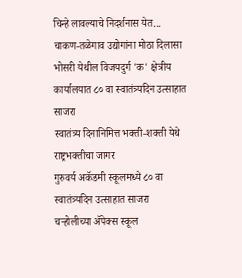चिन्हे लावल्याचे निदर्शनास येत...
चाकण-तळेगाव उद्योगांना मोठा दिलासा
भोसरी येथील विजयदुर्ग 'क' क्षेत्रीय कार्यालयात ८० वा स्वातंत्र्यदिन उत्साहात साजरा
स्वातंत्र्य दिनानिमित्त भक्ती-शक्ती येथे राष्ट्रभक्तीचा जागर
गुरुवर्य अकॅडमी स्कूलमध्ये ८० वा स्वातंत्र्यदिन उत्साहात साजरा
चऱ्होलीच्या अ‍ॅपेक्स स्कूल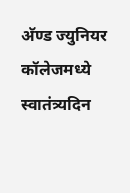अ‍ॅण्ड ज्युनियर कॉलेजमध्ये स्वातंत्र्यदिन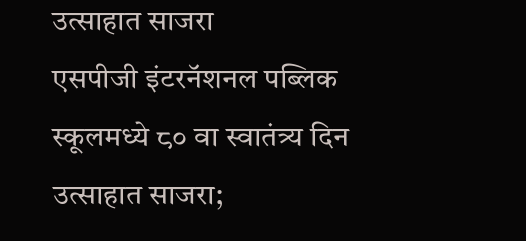उत्साहात साजरा
एसपीजी इंटरनॅशनल पब्लिक स्कूलमध्ये ८० वा स्वातंत्र्य दिन उत्साहात साजरा;